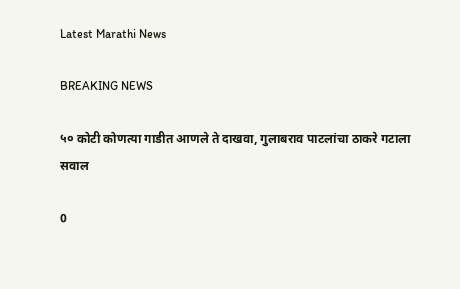Latest Marathi News

BREAKING NEWS

५० कोटी कोणत्या गाडीत आणले ते दाखवा, गुलाबराव पाटलांचा ठाकरे गटाला सवाल

0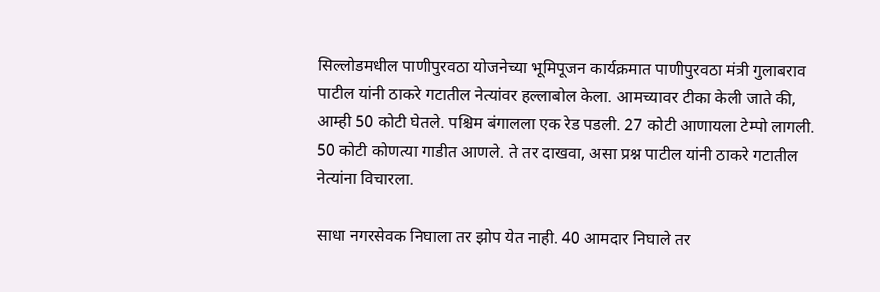सिल्लोडमधील पाणीपुरवठा योजनेच्या भूमिपूजन कार्यक्रमात पाणीपुरवठा मंत्री गुलाबराव पाटील यांनी ठाकरे गटातील नेत्यांवर हल्लाबोल केला. आमच्यावर टीका केली जाते की, आम्ही 50 कोटी घेतले. पश्चिम बंगालला एक रेड पडली. 27 कोटी आणायला टेम्पो लागली. 50 कोटी कोणत्या गाडीत आणले. ते तर दाखवा, असा प्रश्न पाटील यांनी ठाकरे गटातील नेत्यांना विचारला.

साधा नगरसेवक निघाला तर झोप येत नाही. 40 आमदार निघाले तर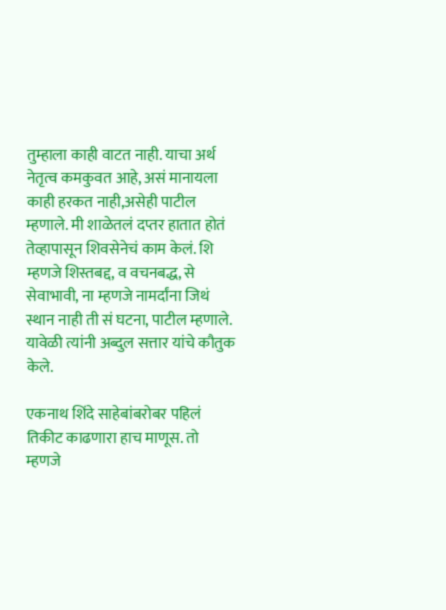तुम्हाला काही वाटत नाही. याचा अर्थ नेतृत्व कमकुवत आहे, असं मानायला काही हरकत नाही,असेही पाटील म्हणाले. मी शाळेतलं दप्तर हातात होतं तेव्हापासून शिवसेनेचं काम केलं. शि म्हणजे शिस्तबद्द, व वचनबद्ध, से सेवाभावी, ना म्हणजे नामर्दांना जिथं स्थान नाही ती सं घटना, पाटील म्हणाले. यावेळी त्यांनी अब्दुल सत्तार यांचे कौतुक केले.

एकनाथ शिंदे साहेबांबरोबर पहिलं तिकीट काढणारा हाच माणूस. तो म्हणजे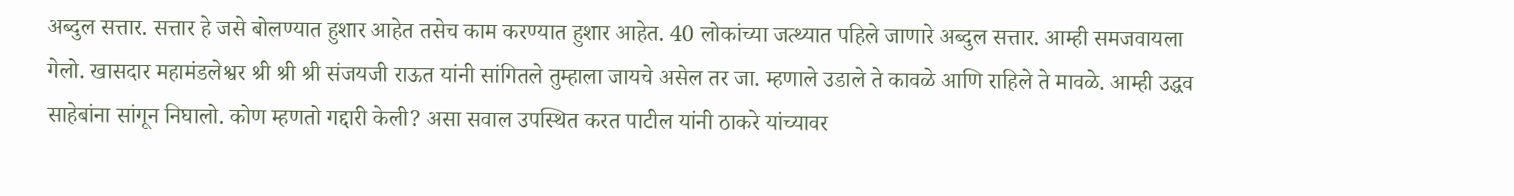अब्दुल सत्तार. सत्तार हे जसे बोलण्यात हुशार आहेत तसेच काम करण्यात हुशार आहेत. 40 लोकांच्या जत्थ्यात पहिले जाणारे अब्दुल सत्तार. आम्ही समजवायला गेलो. खासदार महामंडलेश्वर श्री श्री श्री संजयजी राऊत यांनी सांगितले तुम्हाला जायचे असेल तर जा. म्हणाले उडाले ते कावळे आणि राहिले ते मावळे. आम्ही उद्धव साहेबांना सांगून निघालो. कोण म्हणतो गद्दारी केली? असा सवाल उपस्थित करत पाटील यांनी ठाकरे यांच्यावर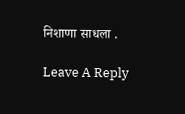निशाणा साधला .

Leave A Reply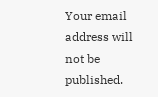Your email address will not be published.